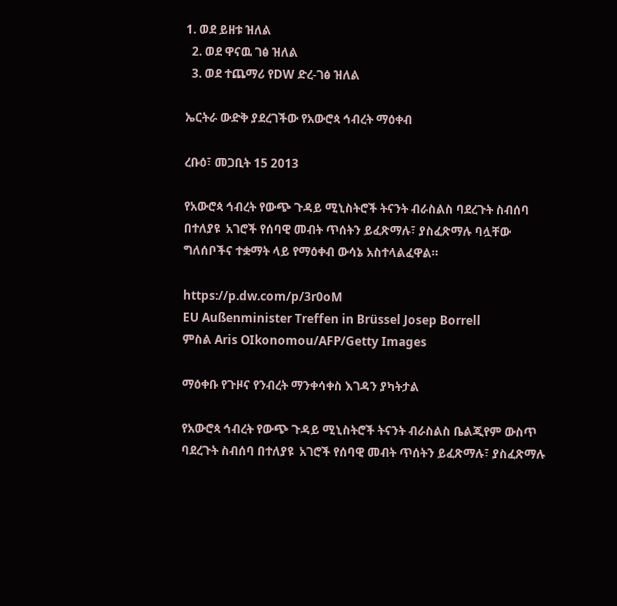1. ወደ ይዘቱ ዝለል
  2. ወደ ዋናዉ ገፅ ዝለል
  3. ወደ ተጨማሪ የDW ድረ-ገፅ ዝለል

ኤርትራ ውድቅ ያደረገችው የአውሮጳ ኅብረት ማዕቀብ

ረቡዕ፣ መጋቢት 15 2013

የአውሮጳ ኅብረት የውጭ ጉዳይ ሚኒስትሮች ትናንት ብራስልስ ባደረጉት ስብሰባ በተለያዩ  አገሮች የሰባዊ መብት ጥሰትን ይፈጽማሉ፣ ያስፈጽማሉ ባሏቸው ግለሰቦችና ተቋማት ላይ የማዕቀብ ውሳኔ አስተላልፈዋል።

https://p.dw.com/p/3r0oM
EU Außenminister Treffen in Brüssel Josep Borrell
ምስል Aris OIkonomou/AFP/Getty Images

ማዕቀቡ የጉዞና የንብረት ማንቀሳቀስ እገዳን ያካትታል

የአውሮጳ ኅብረት የውጭ ጉዳይ ሚኒስትሮች ትናንት ብራስልስ ቤልጂየም ውስጥ ባደረጉት ስብሰባ በተለያዩ  አገሮች የሰባዊ መብት ጥሰትን ይፈጽማሉ፣ ያስፈጽማሉ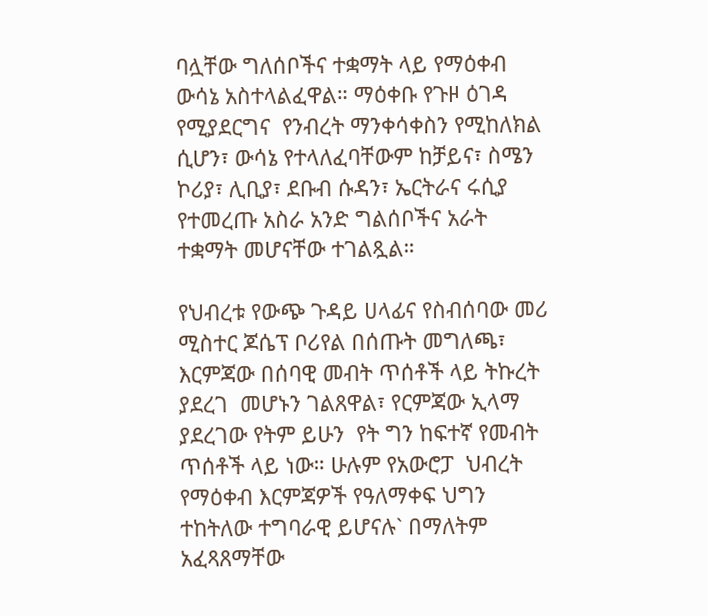ባሏቸው ግለሰቦችና ተቋማት ላይ የማዕቀብ ውሳኔ አስተላልፈዋል። ማዕቀቡ የጉዞ ዕገዳ የሚያደርግና  የንብረት ማንቀሳቀስን የሚከለክል ሲሆን፣ ውሳኔ የተላለፈባቸውም ከቻይና፣ ስሜን ኮሪያ፣ ሊቢያ፣ ደቡብ ሱዳን፣ ኤርትራና ሩሲያ የተመረጡ አስራ አንድ ግልሰቦችና አራት ተቋማት መሆናቸው ተገልጿል።

የህብረቱ የውጭ ጉዳይ ሀላፊና የስብሰባው መሪ ሚስተር ጆሴፕ ቦሪየል በሰጡት መግለጫ፣ እርምጃው በሰባዊ መብት ጥሰቶች ላይ ትኩረት ያደረገ  መሆኑን ገልጸዋል፣ የርምጃው ኢላማ ያደረገው የትም ይሁን  የት ግን ከፍተኛ የመብት ጥሰቶች ላይ ነው። ሁሉም የአውሮፓ  ህብረት የማዕቀብ እርምጃዎች የዓለማቀፍ ህግን ተከትለው ተግባራዊ ይሆናሉ` በማለትም አፈጻጸማቸው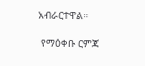አብራርተዋል።

 የማዕቀቡ ርምጃ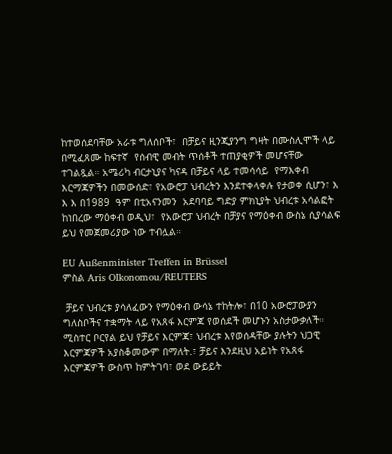ከተወሰደባቸው አራቱ ግለሰቦች፣  በቻይና ዚንጂያንግ ግዛት በሙስሊሞች ላይ በሚፈጸሙ ከፍተኛ  የሰብዊ መብት ጥሰቶች ተጠያቂዎች መሆናቸው ተገልጿል። አሜሪካ ብርታኒያና ካናዳ በቻይና ላይ ተመሳሳይ  የማእቀብ እርማጃዎችን በመውሰድ፣ የአውሮፓ ህብረትን እንደተቀላቀሉ የታወቀ ሲሆን፣ እ እ እ በ1989  ዓም በቲአናንመን  አደባባይ ግድያ ምክኒያት ህብረቱ አሳልፎት ከነበረው ማዕቀብ ወዲህ፣  የአውሮፓ ህብረት በቻያና የማዕቀብ ውስኔ ሲያሳልፍ ይህ የመጀመሪያው ነው ተብሏል።

EU Außenminister Treffen in Brüssel
ምስል Aris OIkonomou/REUTERS

 ቻይና ህብረቱ ያሳለፈውን የማዕቀብ ውሳኔ ተከትሎ፣ በ10 አውሮፓውያን ግለስቦችና ተቋማት ላይ የአጸፋ እርምጃ የወሰደች መሆኑን አስታውቃለች። ሚስተር ቦርየል ይህ የቻይና እርምጃ፣ ህብረቱ እየወሰዳቸው ያሉትን ህጋዊ እርምጃዎች አያስቆመውም በማለት.፣ ቻይና እንደዚህ አይነት የአጸፋ እርምጃዎች ውስጥ ከምትገባ፣ ወደ ውይይት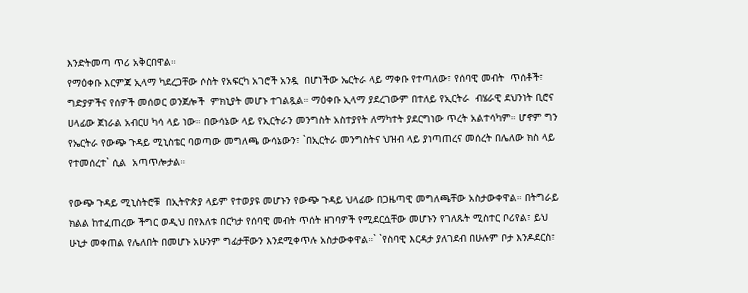እንድትመጣ ጥሪ አቅርበዋል።
የማዕቀቡ እርምጃ ኢላማ ካደረጋቸው ሶስት የአፍርካ አገሮች አንዷ  በሆነችው ኤርትራ ላይ ማቀቡ የተጣለው፣ የሰባዊ መብት  ጥሰቶች፣ ግድያዎችና የሰዎች መሰወር ወንጀሎች  ምክኒያት መሆኑ ተገልጿል። ማዕቀቡ ኢላማ ያደረገውም በተለይ የኢርትራ  ብሄራዊ ደህንነት ቢሮና ሀላፊው ጀነራል አብርሀ ካሳ ላይ ነው። በውሳኔው ላይ የኢርትራን መንግስት አስተያየት ለማካተት ያደርግነው ጥረት አልተሳካም። ሆኖም ግን የኤርትራ የውጭ ጉዳይ ሚኒስቴር ባወጣው መግለጫ ውሳኔውን፣ `በኢርትራ መንግስትና ህዝብ ላይ ያነጣጠረና መሰረት በሌለው ክስ ላይ የተመሰረተ` ሲል  አጣጥሎታል።

የውጭ ጉዳይ ሚኒስትሮቹ  በኢትዮጵያ ላይም የተወያዩ መሆኑን የውጭ ጉዳይ ህላፊው በጋዜጣዊ መግለጫቸው አስታውቀዋል። በትግራይ ክልል ከተፈጠረው ችግር ወዲህ በየእለቱ በርካታ የሰባዊ መብት ጥሰት ዘገባዎች የሚደርሷቸው መሆኑን የገለጹት ሚስተር ቦሪየል፣ ይህ ሁኒታ መቀጠል የሌለበት በመሆኑ አሁንም ግፊታቸውን እንደሚቀጥሉ አስታውቀዋል።` `የስባዊ እርዳታ ያለገደብ በሁሉም ቦታ እንዶደርስ፣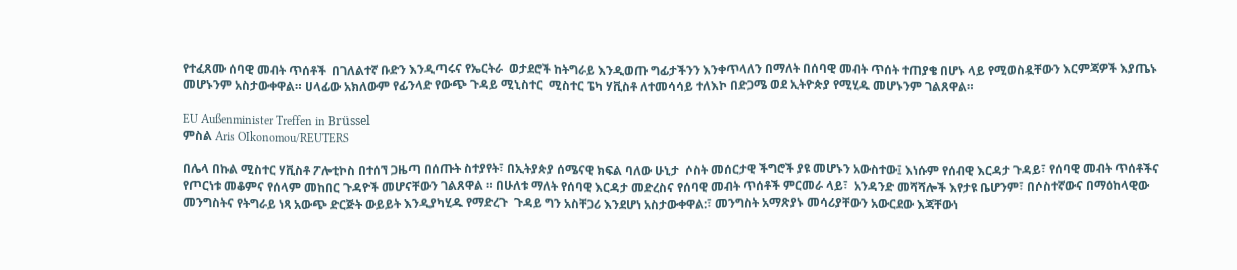የተፈጸሙ ሰባዊ መብት ጥሰቶች  በገለልተኛ ቡድን እንዲጣሩና የኤርትራ  ወታደሮች ከትግራይ እንዲወጡ ግፊታችንን እንቀጥላለን በማለት በሰባዊ መብት ጥሰት ተጠያቄ በሆኑ ላይ የሚወስዷቸውን እርምጃዎች እያጤኑ መሆኑንም አስታውቀዋል። ሀላፊው አክለውም የፊንላድ የውጭ ጉዳይ ሚኒስተር  ሚስተር ፔካ ሃቪስቶ ለተመሳሳይ ተለእኮ በድጋሜ ወደ ኢትዮጵያ የሚሂዱ መሆኑንም ገልጸዋል።

EU Außenminister Treffen in Brüssel
ምስል Aris OIkonomou/REUTERS

በሌላ በኩል ሚስተር ሃቪስቶ ፖሎቲኮስ በተሰኘ ጋዜጣ በሰጡት ስተያየት፣ በኢትያጵያ ሰሜናዊ ክፍል ባለው ሁኒታ  ሶስት መሰርታዊ ችግሮች ያዩ መሆኑን አውስተው፤ እነሱም የሰብዊ እርዳታ ጉዳይ፣ የሰባዊ መብት ጥሰቶችና የጦርነቱ መቆምና የሰላም መከበር ጉዳዮች መሆናቸውን ገልጸዋል ። በሁለቱ ማለት የሰባዊ እርዳታ መድረስና የሰባዊ መብት ጥሰቶች ምርመራ ላይ፣  አንዳንድ መሻሻሎች እየታዩ ቤሆንም፣ በሶስተኛውና በማዕከላዊው መንግስትና የትግራይ ነጻ አውጭ ድርጅት ውይይት እንዲያካሂዱ የማድረጉ  ጉዳይ ግን አስቸጋሪ እንደሆነ አስታውቀዋል:፣ መንግስት አማጽያኑ መሳሪያቸውን አውርደው እጃቸውነ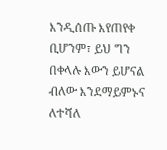እንዲሰጡ እየጠየቀ ቢሆንም፣ ይህ ግን በቀላሉ እውን ይሆናል ብለው እንደማይምኑና ለተሻለ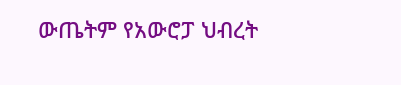ውጤትም የአውሮፓ ህብረት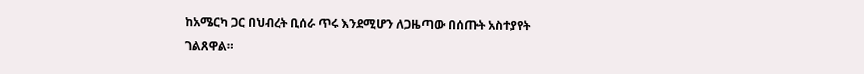ከአሜርካ ጋር በህብረት ቢሰራ ጥሩ እንደሚሆን ለጋዜጣው በሰጡት አስተያየት ገልጸዋል።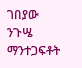ገበያው ንጉሤ
ማንተጋፍቶት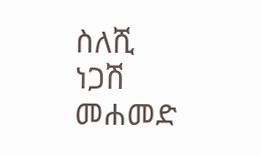ስለሺ
ነጋሽ መሐመድ